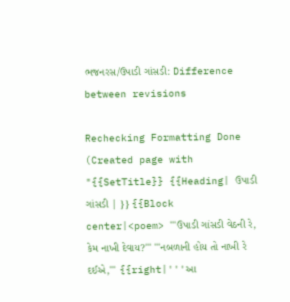ભજનરસ/ઉપાડી ગાંસડી: Difference between revisions

Rechecking Formatting Done
(Created page with "{{SetTitle}} {{Heading| ઉપાડી ગાંસડી | }} {{Block center|<poem> '''ઉપાડી ગાંસડી વેઠની રે, કેમ નાખી દેવાય?''' '''નબળાની હોય તો નાખી રે દઈએ,''' {{right|'''આ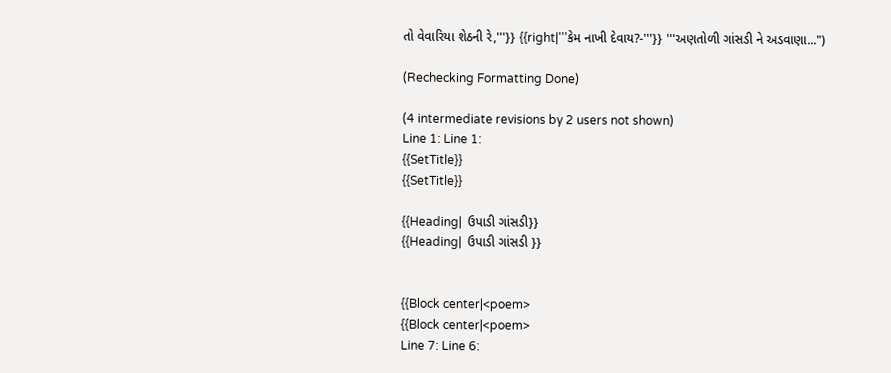તો વેવારિયા શેઠની રે,'''}} {{right|'''કેમ નાખી દેવાય?-'''}} '''અણતોળી ગાંસડી ને અડવાણા...")

(Rechecking Formatting Done)

(4 intermediate revisions by 2 users not shown)
Line 1: Line 1:
{{SetTitle}}
{{SetTitle}}

{{Heading|  ઉપાડી ગાંસડી}}
{{Heading|  ઉપાડી ગાંસડી }}


{{Block center|<poem>
{{Block center|<poem>
Line 7: Line 6: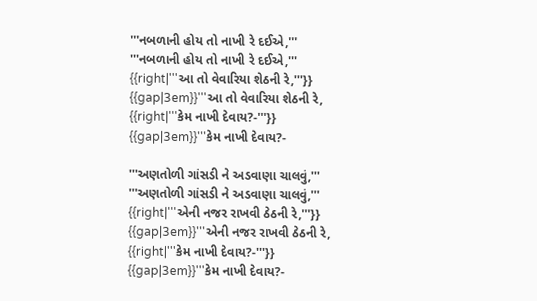'''નબળાની હોય તો નાખી રે દઈએ,'''
'''નબળાની હોય તો નાખી રે દઈએ,'''
{{right|'''આ તો વેવારિયા શેઠની રે,'''}}
{{gap|3em}}'''આ તો વેવારિયા શેઠની રે,
{{right|'''કેમ નાખી દેવાય?-'''}}
{{gap|3em}}'''કેમ નાખી દેવાય?-

'''અણતોળી ગાંસડી ને અડવાણા ચાલવું,'''
'''અણતોળી ગાંસડી ને અડવાણા ચાલવું,'''
{{right|'''એની નજર રાખવી ઠેઠની રે,'''}}
{{gap|3em}}'''એની નજર રાખવી ઠેઠની રે,
{{right|'''કેમ નાખી દેવાય?-'''}}
{{gap|3em}}'''કેમ નાખી દેવાય?-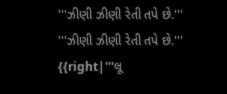'''ઝીણી ઝીણી રેતી તપે છે.'''
'''ઝીણી ઝીણી રેતી તપે છે.'''
{{right|'''લૂ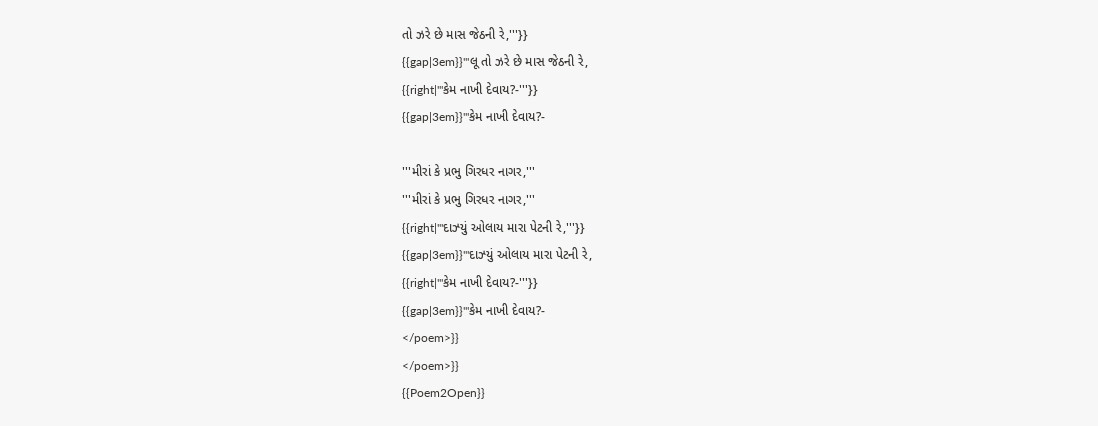તો ઝરે છે માસ જેઠની રે,'''}}
{{gap|3em}}'''લૂ તો ઝરે છે માસ જેઠની રે,
{{right|'''કેમ નાખી દેવાય?-'''}}
{{gap|3em}}'''કેમ નાખી દેવાય?-

'''મીરાં કે પ્રભુ ગિરધર નાગર,'''
'''મીરાં કે પ્રભુ ગિરધર નાગર,'''
{{right|'''દાઝ્યું ઓલાય મારા પેટની રે,'''}}
{{gap|3em}}'''દાઝ્યું ઓલાય મારા પેટની રે,
{{right|'''કેમ નાખી દેવાય?-'''}}
{{gap|3em}}'''કેમ નાખી દેવાય?-
</poem>}}
</poem>}}
{{Poem2Open}}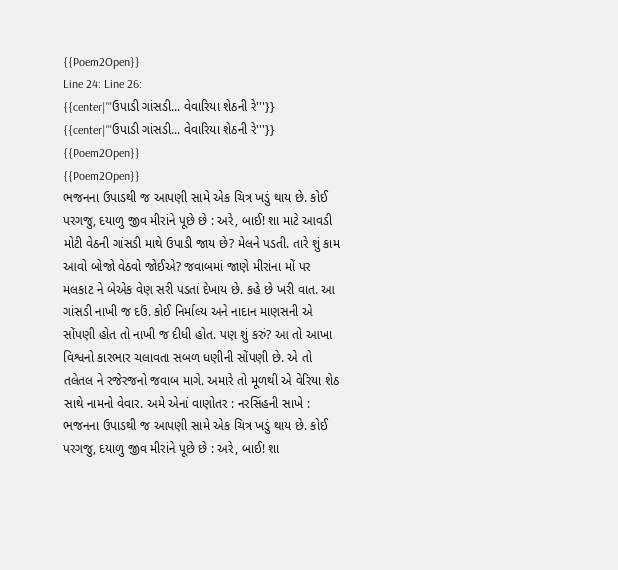{{Poem2Open}}
Line 24: Line 26:
{{center|'''ઉપાડી ગાંસડી... વેવારિયા શેઠની રે'''}}
{{center|'''ઉપાડી ગાંસડી... વેવારિયા શેઠની રે'''}}
{{Poem2Open}}
{{Poem2Open}}
ભજનના ઉપાડથી જ આપણી સામે એક ચિત્ર ખડું થાય છે. કોઈ પરગજુ, દયાળુ જીવ મીરાંને પૂછે છે : અરે, બાઈ! શા માટે આવડી મોટી વેઠની ગાંસડી માથે ઉપાડી જાય છે? મેલને પડતી. તારે શું કામ આવો બોજો વેઠવો જોઈએ? જવાબમાં જાણે મીરાંના મોં પર મલકાટ ને બેએક વેણ સરી પડતાં દેખાય છે. કહે છે ખરી વાત. આ ગાંસડી નાખી જ દઉં. કોઈ નિર્માલ્ય અને નાદાન માણસની એ સોંપણી હોત તો નાખી જ દીધી હોત. પણ શું કરું? આ તો આખા વિશ્વનો કારભાર ચલાવતા સબળ ધણીની સોંપણી છે. એ તો તલેતલ ને રજેરજનો જવાબ માગે. અમારે તો મૂળથી એ વેરિયા શેઠ સાથે નામનો વેવાર. અમે એનાં વાણોતર : નરસિંહની સાખે :
ભજનના ઉપાડથી જ આપણી સામે એક ચિત્ર ખડું થાય છે. કોઈ પરગજુ, દયાળુ જીવ મીરાંને પૂછે છે : અરે, બાઈ! શા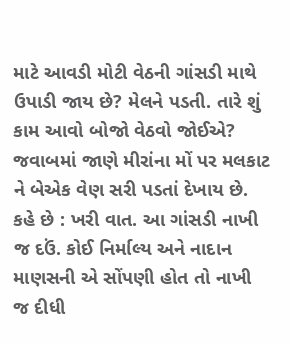માટે આવડી મોટી વેઠની ગાંસડી માથે ઉપાડી જાય છે? મેલને પડતી. તારે શું કામ આવો બોજો વેઠવો જોઈએ? જવાબમાં જાણે મીરાંના મોં પર મલકાટ ને બેએક વેણ સરી પડતાં દેખાય છે. કહે છે : ખરી વાત. આ ગાંસડી નાખી જ દઉં. કોઈ નિર્માલ્ય અને નાદાન માણસની એ સોંપણી હોત તો નાખી જ દીધી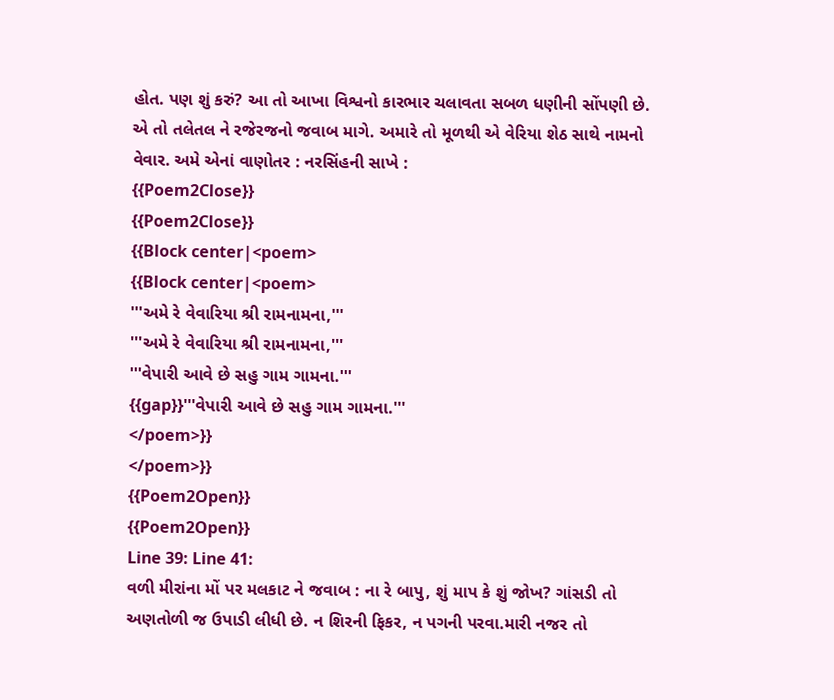હોત. પણ શું કરું? આ તો આખા વિશ્વનો કારભાર ચલાવતા સબળ ધણીની સોંપણી છે. એ તો તલેતલ ને રજેરજનો જવાબ માગે. અમારે તો મૂળથી એ વેરિયા શેઠ સાથે નામનો વેવાર. અમે એનાં વાણોતર : નરસિંહની સાખે :
{{Poem2Close}}
{{Poem2Close}}
{{Block center|<poem>
{{Block center|<poem>
'''અમે રે વેવારિયા શ્રી રામનામના,'''
'''અમે રે વેવારિયા શ્રી રામનામના,'''
'''વેપારી આવે છે સહુ ગામ ગામના.'''
{{gap}}'''વેપારી આવે છે સહુ ગામ ગામના.'''
</poem>}}
</poem>}}
{{Poem2Open}}
{{Poem2Open}}
Line 39: Line 41:
વળી મીરાંના મોં પર મલકાટ ને જવાબ : ના રે બાપુ, શું માપ કે શું જોખ? ગાંસડી તો અણતોળી જ ઉપાડી લીધી છે. ન શિરની ફિકર, ન પગની પરવા.મારી નજર તો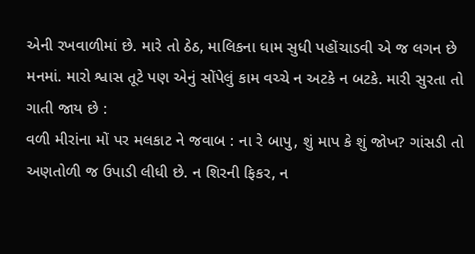એની રખવાળીમાં છે. મારે તો ઠેઠ, માલિકના ધામ સુધી પહોંચાડવી એ જ લગન છે મનમાં. મારો શ્વાસ તૂટે પણ એનું સોંપેલું કામ વચ્ચે ન અટકે ન બટકે. મારી સુરતા તો ગાતી જાય છે :
વળી મીરાંના મોં પર મલકાટ ને જવાબ : ના રે બાપુ, શું માપ કે શું જોખ? ગાંસડી તો અણતોળી જ ઉપાડી લીધી છે. ન શિરની ફિકર, ન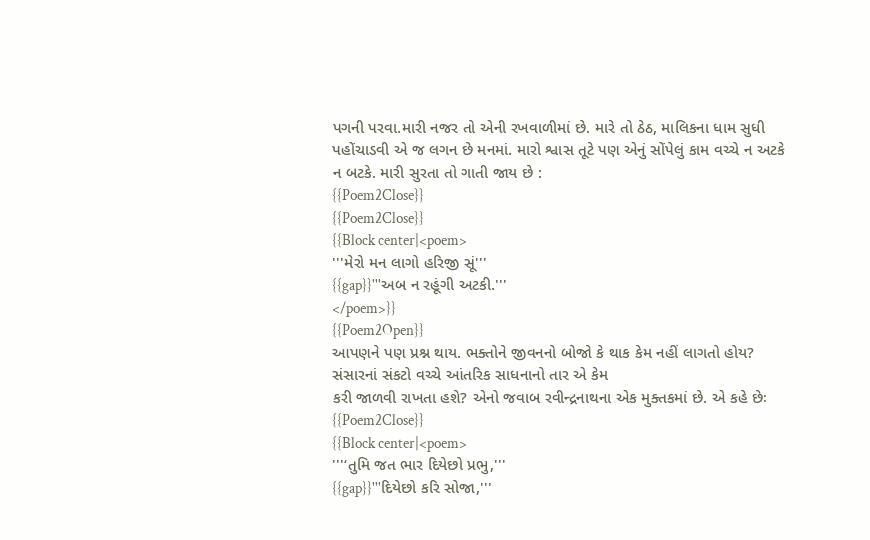પગની પરવા.મારી નજર તો એની રખવાળીમાં છે. મારે તો ઠેઠ, માલિકના ધામ સુધી પહોંચાડવી એ જ લગન છે મનમાં. મારો શ્વાસ તૂટે પણ એનું સોંપેલું કામ વચ્ચે ન અટકે ન બટકે. મારી સુરતા તો ગાતી જાય છે :
{{Poem2Close}}
{{Poem2Close}}
{{Block center|<poem>
'''મેરો મન લાગો હરિજી સૂં'''
{{gap}}'''અબ ન રહૂંગી અટકી.'''
</poem>}}
{{Poem2Open}}
આપણને પણ પ્રશ્ન થાય. ભક્તોને જીવનનો બોજો કે થાક કેમ નહીં લાગતો હોય? સંસારનાં સંકટો વચ્ચે આંતરિક સાધનાનો તાર એ કેમ
કરી જાળવી રાખતા હશે? એનો જવાબ રવીન્દ્રનાથના એક મુક્તકમાં છે. એ કહે છેઃ
{{Poem2Close}}
{{Block center|<poem>
'''‘તુમિ જત ભાર દિયેછો પ્રભુ,'''
{{gap}}'''દિયેછો કરિ સોજા,'''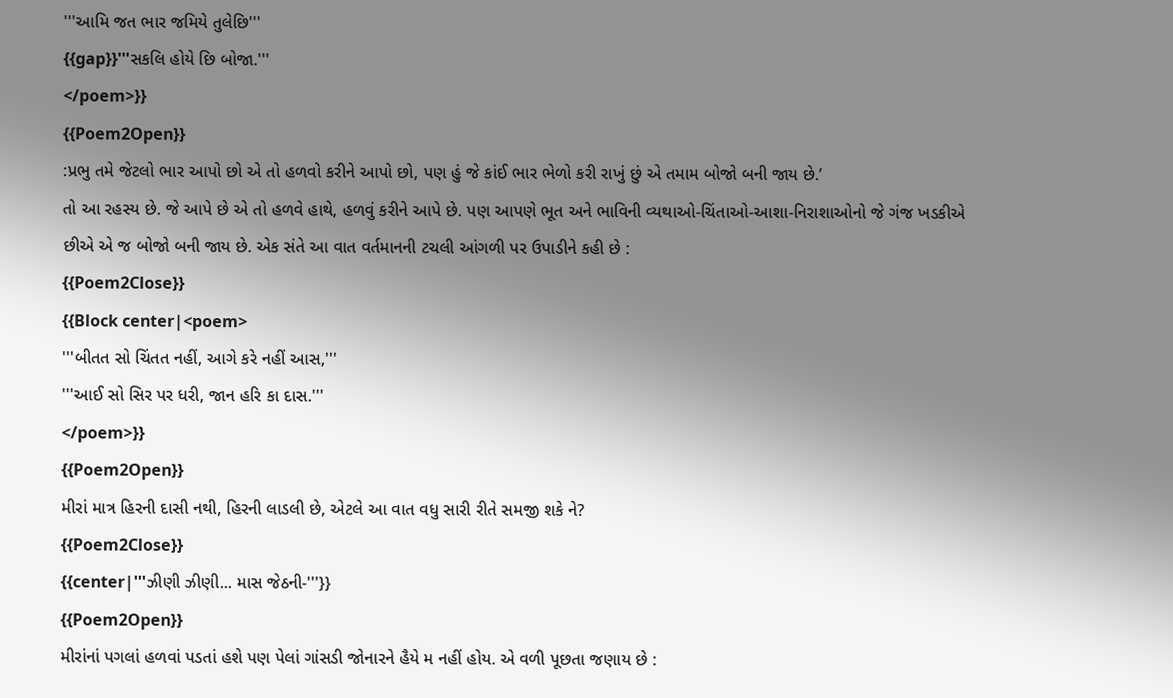'''આમિ જત ભાર જમિયે તુલેછિ'''
{{gap}}'''સકલિ હોયે છિ બોજા.'''
</poem>}}
{{Poem2Open}}
:પ્રભુ તમે જેટલો ભાર આપો છો એ તો હળવો કરીને આપો છો, પણ હું જે કાંઈ ભાર ભેળો કરી રાખું છું એ તમામ બોજો બની જાય છે.’
તો આ રહસ્ય છે. જે આપે છે એ તો હળવે હાથે, હળવું કરીને આપે છે. પણ આપણે ભૂત અને ભાવિની વ્યથાઓ-ચિંતાઓ-આશા-નિરાશાઓનો જે ગંજ ખડકીએ છીએ એ જ બોજો બની જાય છે. એક સંતે આ વાત વર્તમાનની ટચલી આંગળી પર ઉપાડીને કહી છે :
{{Poem2Close}}
{{Block center|<poem>
'''બીતત સો ચિંતત નહીં, આગે કરે નહીં આસ,'''
'''આઈ સો સિર પર ધરી, જાન હરિ કા દાસ.'''
</poem>}}
{{Poem2Open}}
મીરાં માત્ર હિરની દાસી નથી, હિરની લાડલી છે, એટલે આ વાત વધુ સારી રીતે સમજી શકે ને?
{{Poem2Close}}
{{center|'''ઝીણી ઝીણી... માસ જેઠની-'''}}
{{Poem2Open}}
મીરાંનાં પગલાં હળવાં પડતાં હશે પણ પેલાં ગાંસડી જોનારને હૈયે મ નહીં હોય. એ વળી પૂછતા જણાય છે :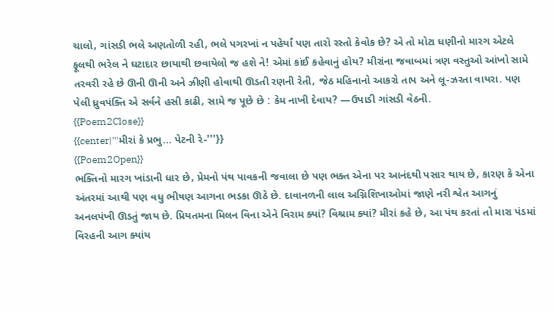ચાલો, ગાંસડી ભલે અણતોળી રહી, ભલે પગરખાં ન પહેર્યાં પણ તારો રસ્તો કેવોક છે? એ તો મોટા ધણીનો મારગ એટલે ફૂલથી ભરેલ ને ઘટાદાર છાયાથી છવાયેલો જ હશે ને! એમાં કાંઈ કહેવાનું હોય? મીરાંના જવાબમાં ત્રણ વસ્તુઓ આંખો સામે તરવરી રહે છે ઊની ઊની અને ઝીણી હોવાથી ઊડતી રણની રેતી, જેઠ મહિનાનો આકરો તાપ અને લૂ-ઝરતા વાયરા. પણ પેલી ધ્રુવપંક્તિ એ સર્વને હસી કાઢી, સામે જ પૂછે છે : કેમ નાખી દેવાય? —ઉપાડી ગાંસડી વેઠની.
{{Poem2Close}}
{{center|'''મીરાં કે પ્રભુ... પેટની રે-'''}}
{{Poem2Open}}
ભક્તિનો મારગ ખાંડાની ધાર છે, પ્રેમનો પંથ પાવકની જવાલા છે પણ ભક્ત એના પર આનંદથી પસાર થાય છે, કારણ કે એના અંતરમાં આથી પણ વધુ ભીષણ આગના ભડકા ઊઠે છે. દાવાનળની લાલ અગ્નિશિખાઓમાં જાણે નરી શ્વેત આગનું અનલપંખી ઊડતું જાય છે. પ્રિયતમના મિલન વિના એને વિરામ ક્યાં? વિશ્રામ ક્યાં? મીરાં કહે છે, આ પંથ કરતાં તો મારા પંડમાં વિરહની આગ ક્યાંય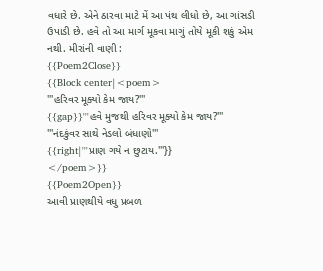વધારે છે. એને ઠારવા માટે મેં આ પંથ લીધો છે, આ ગાંસડી ઉપાડી છે. હવે તો આ માર્ગ મૂકવા માગું તોયે મૂકી શકું એમ નથી. મીરાંની વાણી :
{{Poem2Close}}
{{Block center|<poem>
'''હરિવર મૂક્યો કેમ જાય?'''
{{gap}}'''હવે મુજથી હરિવર મૂક્યો કેમ જાય?'''
'''નંદકુંવર સાથે નેડલો બંધાણો'''
{{right|'''પ્રાણ ગયે ન છુટાય.'''}}
</poem>}}
{{Poem2Open}}
આવી પ્રાણથીયે વધુ પ્રબળ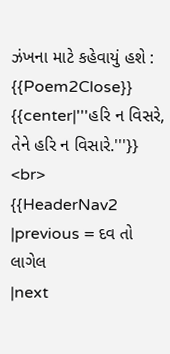ઝંખના માટે કહેવાયું હશે :
{{Poem2Close}}
{{center|'''હરિ ન વિસરે, તેને હરિ ન વિસારે.'''}}
<br>
{{HeaderNav2
|previous = દવ તો લાગેલ
|next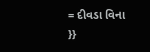= દીવડા વિના
}}